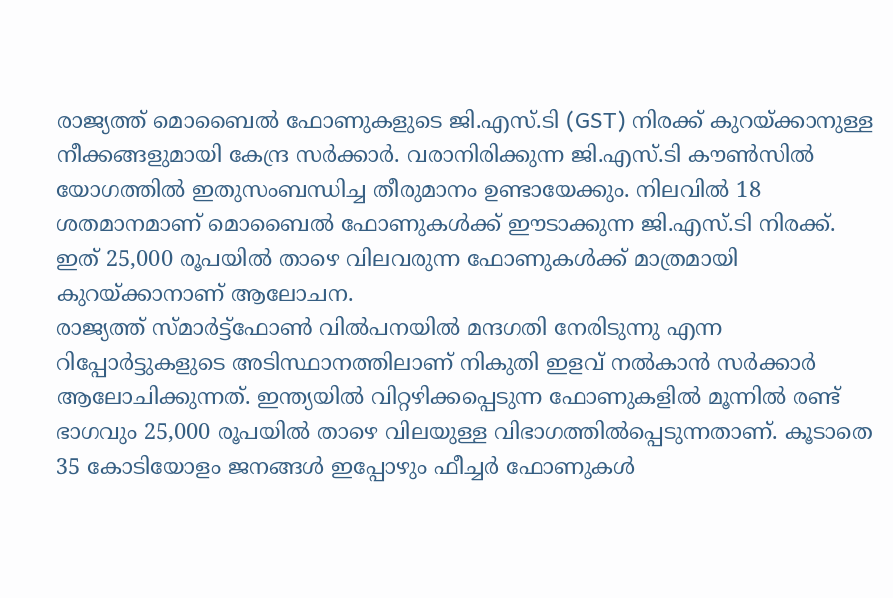രാജ്യത്ത് മൊബൈൽ ഫോണുകളുടെ ജി.എസ്.ടി (GST) നിരക്ക് കുറയ്ക്കാനുള്ള നീക്കങ്ങളുമായി കേന്ദ്ര സർക്കാർ. വരാനിരിക്കുന്ന ജി.എസ്.ടി കൗൺസിൽ യോഗത്തിൽ ഇതുസംബന്ധിച്ച തീരുമാനം ഉണ്ടായേക്കും. നിലവിൽ 18 ശതമാനമാണ് മൊബൈൽ ഫോണുകൾക്ക് ഈടാക്കുന്ന ജി.എസ്.ടി നിരക്ക്. ഇത് 25,000 രൂപയിൽ താഴെ വിലവരുന്ന ഫോണുകൾക്ക് മാത്രമായി കുറയ്ക്കാനാണ് ആലോചന.
രാജ്യത്ത് സ്മാർട്ട്ഫോൺ വിൽപനയിൽ മന്ദഗതി നേരിടുന്നു എന്ന റിപ്പോർട്ടുകളുടെ അടിസ്ഥാനത്തിലാണ് നികുതി ഇളവ് നൽകാൻ സർക്കാർ ആലോചിക്കുന്നത്. ഇന്ത്യയിൽ വിറ്റഴിക്കപ്പെടുന്ന ഫോണുകളിൽ മൂന്നിൽ രണ്ട് ഭാഗവും 25,000 രൂപയിൽ താഴെ വിലയുള്ള വിഭാഗത്തിൽപ്പെടുന്നതാണ്. കൂടാതെ 35 കോടിയോളം ജനങ്ങൾ ഇപ്പോഴും ഫീച്ചർ ഫോണുകൾ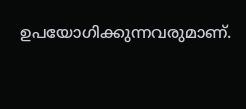ഉപയോഗിക്കുന്നവരുമാണ്.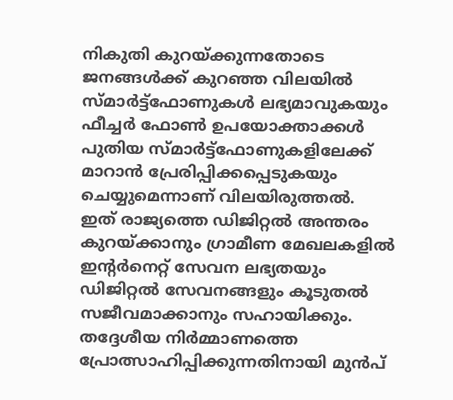നികുതി കുറയ്ക്കുന്നതോടെ ജനങ്ങൾക്ക് കുറഞ്ഞ വിലയിൽ സ്മാർട്ട്ഫോണുകൾ ലഭ്യമാവുകയും ഫീച്ചർ ഫോൺ ഉപയോക്താക്കൾ പുതിയ സ്മാർട്ട്ഫോണുകളിലേക്ക് മാറാൻ പ്രേരിപ്പിക്കപ്പെടുകയും ചെയ്യുമെന്നാണ് വിലയിരുത്തൽ.
ഇത് രാജ്യത്തെ ഡിജിറ്റൽ അന്തരം കുറയ്ക്കാനും ഗ്രാമീണ മേഖലകളിൽ ഇന്റർനെറ്റ് സേവന ലഭ്യതയും ഡിജിറ്റൽ സേവനങ്ങളും കൂടുതൽ സജീവമാക്കാനും സഹായിക്കും. തദ്ദേശീയ നിർമ്മാണത്തെ പ്രോത്സാഹിപ്പിക്കുന്നതിനായി മുൻപ്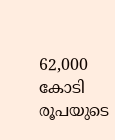62,000 കോടി രൂപയുടെ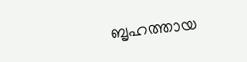ബൃഹത്തായ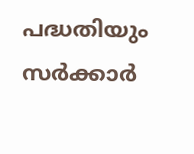പദ്ധതിയും സർക്കാർ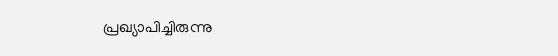പ്രഖ്യാപിച്ചിരുന്നു